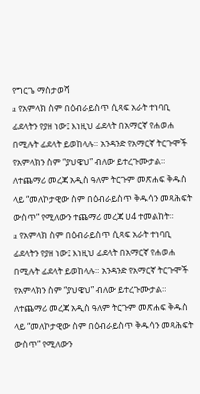የግርጌ ማስታወሻ
a የአምላክ ስም በዕብራይስጥ ሲጻፍ አራት ተነባቢ ፊደላትን የያዘ ነው፤ እነዚህ ፊደላት በአማርኛ የሐወሐ በሚሉት ፊደላት ይወከላሉ። አንዳንድ የአማርኛ ትርጉሞች የአምላክን ስም “ያህዌህ” ብለው ይተረጉሙታል። ለተጨማሪ መረጃ አዲስ ዓለም ትርጉም መጽሐፍ ቅዱስ ላይ “መለኮታዊው ስም በዕብራይስጥ ቅዱሳን መጻሕፍት ውስጥ” የሚለውን ተጨማሪ መረጃ ሀ4 ተመልከት።
a የአምላክ ስም በዕብራይስጥ ሲጻፍ አራት ተነባቢ ፊደላትን የያዘ ነው፤ እነዚህ ፊደላት በአማርኛ የሐወሐ በሚሉት ፊደላት ይወከላሉ። አንዳንድ የአማርኛ ትርጉሞች የአምላክን ስም “ያህዌህ” ብለው ይተረጉሙታል። ለተጨማሪ መረጃ አዲስ ዓለም ትርጉም መጽሐፍ ቅዱስ ላይ “መለኮታዊው ስም በዕብራይስጥ ቅዱሳን መጻሕፍት ውስጥ” የሚለውን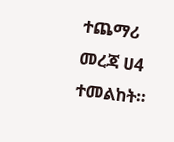ተጨማሪ መረጃ ሀ4 ተመልከት።